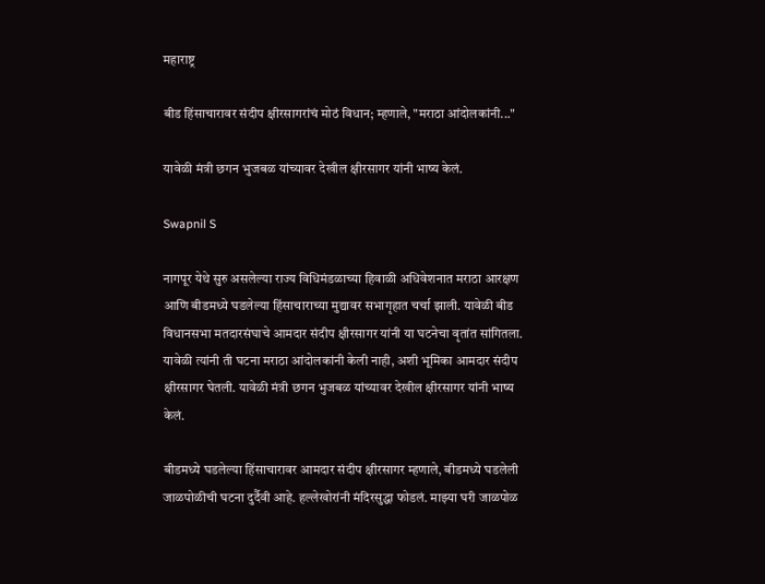महाराष्ट्र

बीड हिंसाचारावर संदीप क्षीरसागरांचं मोठं विधान; म्हणाले, "मराठा आंदोलकांनी..."

यावेळी मंत्री छगन भुजबळ यांच्यावर देखील क्षीरसागर यांनी भाष्य केलं.

Swapnil S

नागपूर येथे सुरु असलेल्या राज्य विधिमंडळाच्या हिवाळी अधिवेशनात मराठा आरक्षण आणि बीडमध्ये घडलेल्या हिंसाचाराच्या मुद्यावर सभागृहात चर्चा झाली. यावेळी बीड विधानसभा मतदारसंघाचे आमदार संदीप क्षीरसागर यांनी या घटनेचा वृतांत सांगितला. यावेळी त्यांनी ती घटना मराठा आंदोलकांनी केली नाही, अशी भूमिका आमदार संदीप क्षीरसागर घेतली. यावेळी मंत्री छगन भुजबळ यांच्यावर देखील क्षीरसागर यांनी भाष्य केलं.

बीडमध्ये घडलेल्या हिंसाचारावर आमदार संदीप क्षीरसागर म्हणाले, बीडमध्ये घडलेली जाळपोळीची घटना दुर्दैवी आहे. हल्लेखोरांनी मंदिरसुद्धा फोडलं. माझ्या घरी जाळपोळ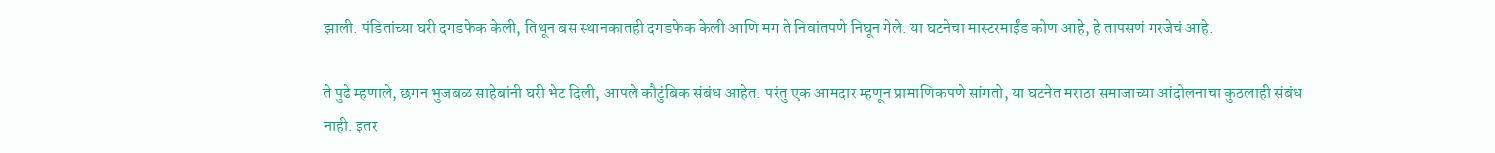झाली. पंडितांच्या घरी दगडफेक केली, तिथून बस स्थानकातही दगडफेक केली आणि मग ते निवांतपणे निघून गेले. या घटनेचा मास्टरमाईंड कोण आहे, हे तापसणं गरजेचं आहे.

ते पुढे म्हणाले, छगन भुजबळ साहेबांनी घरी भेट दिली, आपले कौटुंबिक संबंध आहेत. परंतु एक आमदार म्हणून प्रामाणिकपणे सांगतो, या घटनेत मराठा समाजाच्या आंदोलनाचा कुठलाही संबंध नाही. इतर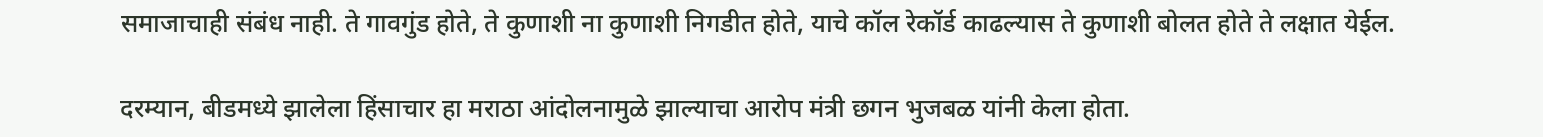समाजाचाही संबंध नाही. ते गावगुंड होते, ते कुणाशी ना कुणाशी निगडीत होते, याचे कॉल रेकॉर्ड काढल्यास ते कुणाशी बोलत होते ते लक्षात येईल.

दरम्यान, बीडमध्ये झालेला हिंसाचार हा मराठा आंदोलनामुळे झाल्याचा आरोप मंत्री छगन भुजबळ यांनी केला होता.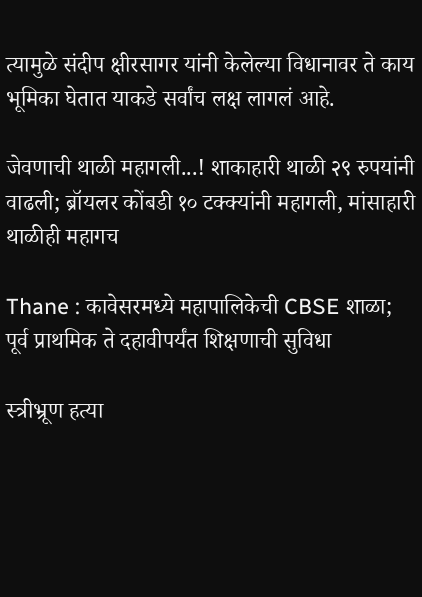त्यामुळे संदीप क्षीरसागर यांनी केलेल्या विधानावर ते काय भूमिका घेतात याकडे सर्वांच लक्ष लागलं आहे.

जेवणाची थाळी महागली...! शाकाहारी थाळी २९ रुपयांनी वाढली; ब्रॉयलर कोंबडी १० टक्क्यांनी महागली, मांसाहारी थाळीही महागच

Thane : कावेसरमध्ये महापालिकेची CBSE शाळा; पूर्व प्राथमिक ते दहावीपर्यंत शिक्षणाची सुविधा

स्त्रीभ्रूण हत्या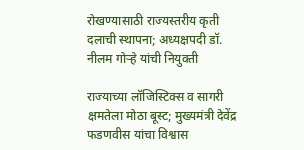रोखण्यासाठी राज्यस्तरीय कृती दलाची स्थापना; अध्यक्षपदी डॉ. नीलम गोऱ्हे यांची नियुक्ती

राज्याच्या लॉजिस्टिक्स व सागरी क्षमतेला मोठा बूस्ट; मुख्यमंत्री देवेंद्र फडणवीस यांचा विश्वास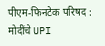पीएम-फिनटेक परिषद : मोदींचे UPI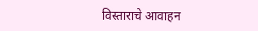विस्ताराचे आवाहन